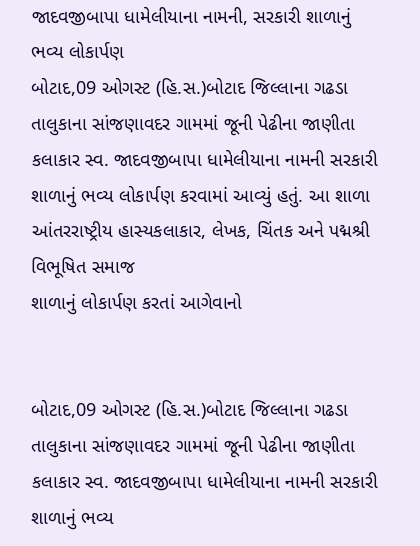જાદવજીબાપા ધામેલીયાના નામની, સરકારી શાળાનું ભવ્ય લોકાર્પણ
બોટાદ,09 ઓગસ્ટ (હિ.સ.)બોટાદ જિલ્લાના ગઢડા તાલુકાના સાંજણાવદર ગામમાં જૂની પેઢીના જાણીતા કલાકાર સ્વ. જાદવજીબાપા ધામેલીયાના નામની સરકારી શાળાનું ભવ્ય લોકાર્પણ કરવામાં આવ્યું હતું. આ શાળા આંતરરાષ્ટ્રીય હાસ્યકલાકાર, લેખક, ચિંતક અને પદ્મશ્રી વિભૂષિત સમાજ
શાળાનું લોકાર્પણ કરતાં આગેવાનો


બોટાદ,09 ઓગસ્ટ (હિ.સ.)બોટાદ જિલ્લાના ગઢડા તાલુકાના સાંજણાવદર ગામમાં જૂની પેઢીના જાણીતા કલાકાર સ્વ. જાદવજીબાપા ધામેલીયાના નામની સરકારી શાળાનું ભવ્ય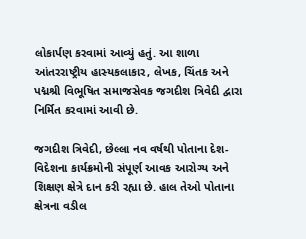લોકાર્પણ કરવામાં આવ્યું હતું. આ શાળા આંતરરાષ્ટ્રીય હાસ્યકલાકાર, લેખક, ચિંતક અને પદ્મશ્રી વિભૂષિત સમાજસેવક જગદીશ ત્રિવેદી દ્વારા નિર્મિત કરવામાં આવી છે.

જગદીશ ત્રિવેદી, છેલ્લા નવ વર્ષથી પોતાના દેશ-વિદેશના કાર્યક્રમોની સંપૂર્ણ આવક આરોગ્ય અને શિક્ષણ ક્ષેત્રે દાન કરી રહ્યા છે. હાલ તેઓ પોતાના ક્ષેત્રના વડીલ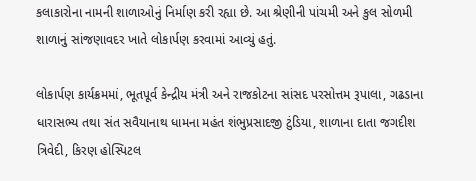કલાકારોના નામની શાળાઓનું નિર્માણ કરી રહ્યા છે. આ શ્રેણીની પાંચમી અને કુલ સોળમી શાળાનું સાંજણાવદર ખાતે લોકાર્પણ કરવામાં આવ્યું હતું.

લોકાર્પણ કાર્યક્રમમાં, ભૂતપૂર્વ કેન્દ્રીય મંત્રી અને રાજકોટના સાંસદ પરસોત્તમ રૂપાલા, ગઢડાના ધારાસભ્ય તથા સંત સવૈયાનાથ ધામના મહંત શંભુપ્રસાદજી ટુંડિયા, શાળાના દાતા જગદીશ ત્રિવેદી, કિરણ હોસ્પિટલ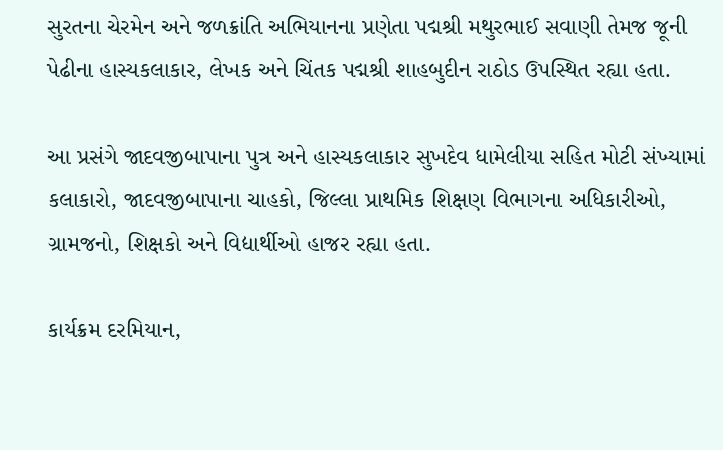સુરતના ચેરમેન અને જળક્રાંતિ અભિયાનના પ્રણેતા પદ્મશ્રી મથુરભાઈ સવાણી તેમજ જૂની પેઢીના હાસ્યકલાકાર, લેખક અને ચિંતક પદ્મશ્રી શાહબુદીન રાઠોડ ઉપસ્થિત રહ્યા હતા.

આ પ્રસંગે જાદવજીબાપાના પુત્ર અને હાસ્યકલાકાર સુખદેવ ધામેલીયા સહિત મોટી સંખ્યામાં કલાકારો, જાદવજીબાપાના ચાહકો, જિલ્લા પ્રાથમિક શિક્ષણ વિભાગના અધિકારીઓ, ગ્રામજનો, શિક્ષકો અને વિદ્યાર્થીઓ હાજર રહ્યા હતા.

કાર્યક્રમ દરમિયાન,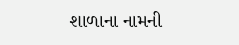શાળાના નામની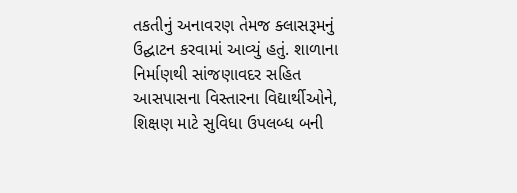તકતીનું અનાવરણ તેમજ ક્લાસરૂમનું ઉદ્ઘાટન કરવામાં આવ્યું હતું. શાળાના નિર્માણથી સાંજણાવદર સહિત આસપાસના વિસ્તારના વિદ્યાર્થીઓને, શિક્ષણ માટે સુવિધા ઉપલબ્ધ બની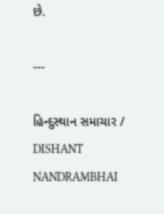છે.

---

હિન્દુસ્થાન સમાચાર / DISHANT NANDRAMBHAI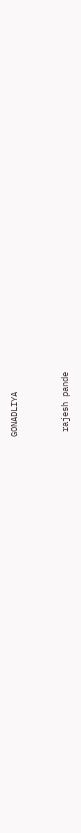GONADLIYA


 rajesh pande